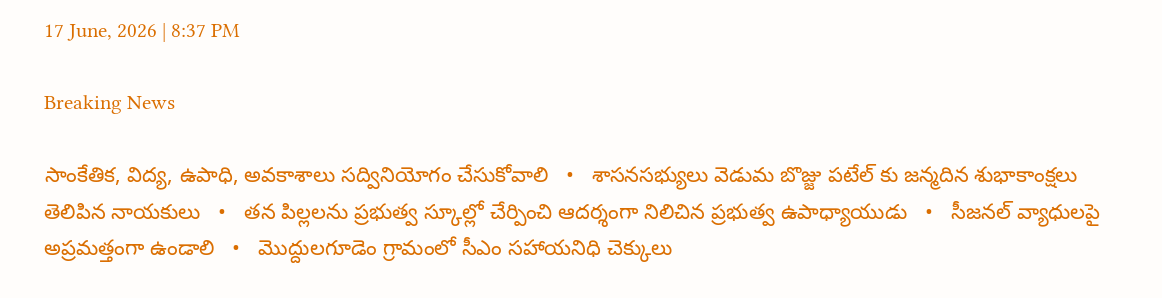17 June, 2026 | 8:37 PM

Breaking News

సాంకేతిక, విద్య, ఉపాధి, అవకాశాలు సద్వినియోగం చేసుకోవాలి   •   శాసనసభ్యులు వెడుమ బొజ్జు పటేల్ కు జన్మదిన శుభాకాంక్షలు తెలిపిన నాయకులు   •   తన పిల్లలను ప్రభుత్వ స్కూల్లో చేర్పించి ఆదర్శంగా నిలిచిన ప్రభుత్వ ఉపాధ్యాయుడు   •   సీజనల్ వ్యాధులపై అప్రమత్తంగా ఉండాలి   •   మొద్దులగూడెం గ్రామంలో సీఎం సహాయనిధి చెక్కులు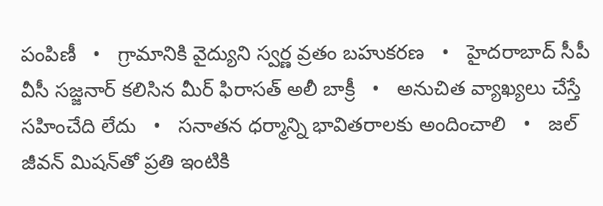పంపిణీ   •   గ్రామానికి వైద్యుని స్వర్ణ వ్రతం బహుకరణ   •   హైదరాబాద్ సీపీ వీసీ సజ్జనార్ కలిసిన మీర్ ఫిరాసత్ అలీ బాక్రీ   •   అనుచిత వ్యాఖ్యలు చేస్తే సహించేది లేదు   •   సనాతన ధర్మాన్ని భావితరాలకు అందించాలి   •   జల్ జీవన్ మిషన్‌తో ప్రతి ఇంటికి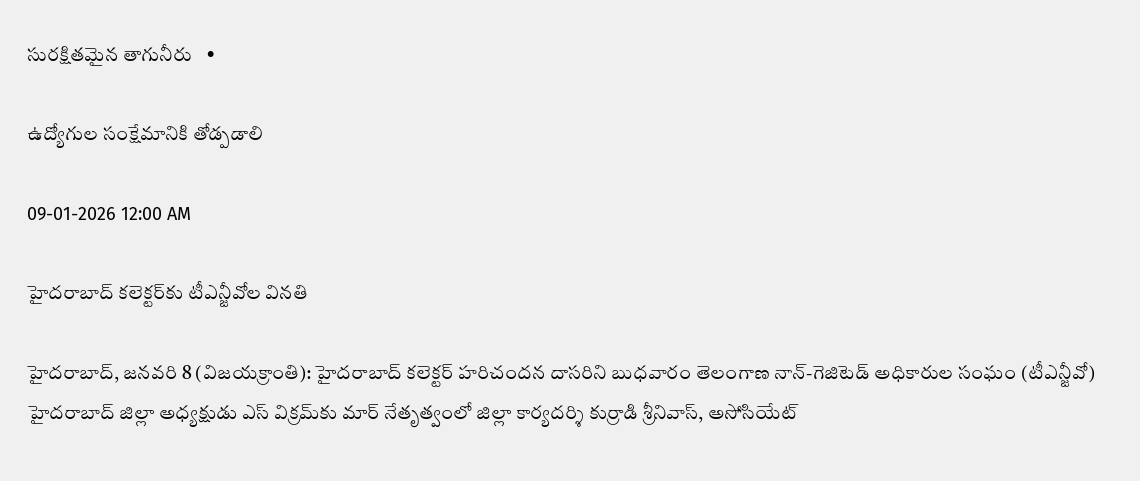సురక్షితమైన తాగునీరు   •

ఉద్యోగుల సంక్షేమానికి తోడ్పడాలి

09-01-2026 12:00 AM

హైదరాబాద్ కలెక్టర్‌కు టీఎన్జీవోల వినతి

హైదరాబాద్, జనవరి 8 (విజయక్రాంతి): హైదరాబాద్ కలెక్టర్ హరిచందన దాసరిని బుధవారం తెలంగాణ నాన్-గెజిటెడ్ అధికారుల సంఘం (టీఎన్జీవో) హైదరాబాద్ జిల్లా అధ్యక్షుడు ఎస్ విక్రమ్‌కు మార్ నేతృత్వంలో జిల్లా కార్యదర్శి కుర్రాడి శ్రీనివాస్, అసోసియేట్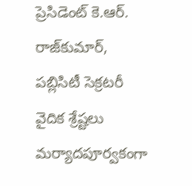ప్రెసిడెంట్ కె.ఆర్. రాజ్‌కుమార్, పబ్లిసిటీ సెక్రటరీ వైదిక శ్రేష్టలు మర్యాదపూర్వకంగా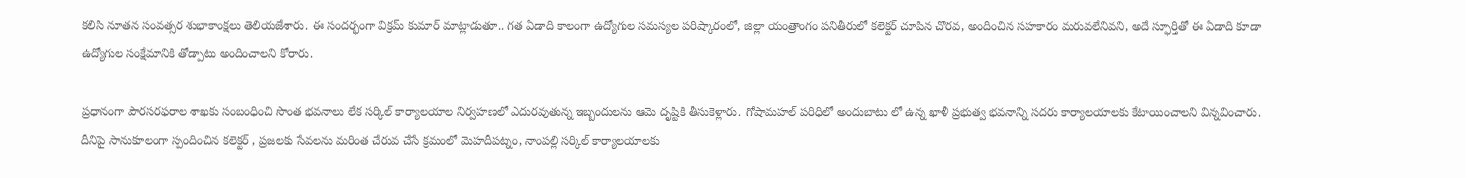కలిసి నూతన సంవత్సర శుభాకాంక్షలు తెలియజేశారు. ఈ సందర్భంగా విక్రమ్ కుమార్ మాట్లాడుతూ.. గత ఏడాది కాలంగా ఉద్యోగుల సమస్యల పరిష్కారంలో, జిల్లా యంత్రాంగం పనితీరులో కలెక్టర్ చూపిన చొరవ, అందించిన సహకారం మరువలేనివని, అదే స్ఫూర్తితో ఈ ఏడాది కూడా ఉద్యోగుల సంక్షేమానికి తోడ్పాటు అందించాలని కోరారు.

ప్రధానంగా పౌరసరఫరాల శాఖకు సంబంధించి సొంత భవనాలు లేక సర్కిల్ కార్యాలయాల నిర్వహణలో ఎదురవుతున్న ఇబ్బందులను ఆమె దృష్టికి తీసుకెళ్లారు. గోషామహల్ పరిధిలో అందుబాటు లో ఉన్న ఖాళీ ప్రభుత్వ భవనాన్ని సదరు కార్యాలయాలకు కేటాయించాలని విన్నవించారు. దీనిపై సానుకూలంగా స్పందించిన కలెక్టర్ , ప్రజలకు సేవలను మరింత చేరువ చేసే క్రమంలో మెహదీపట్నం, నాంపల్లి సర్కిల్ కార్యాలయాలకు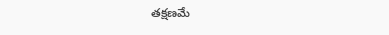తక్షణమే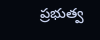ప్రభుత్వ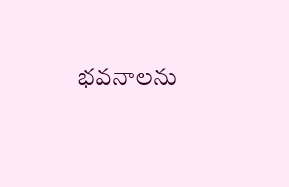భవనాలను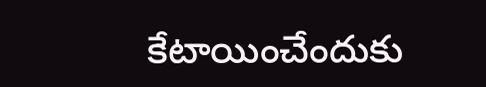కేటాయించేందుకు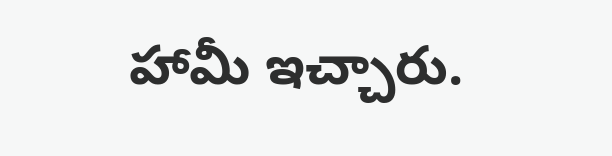హామీ ఇచ్చారు.